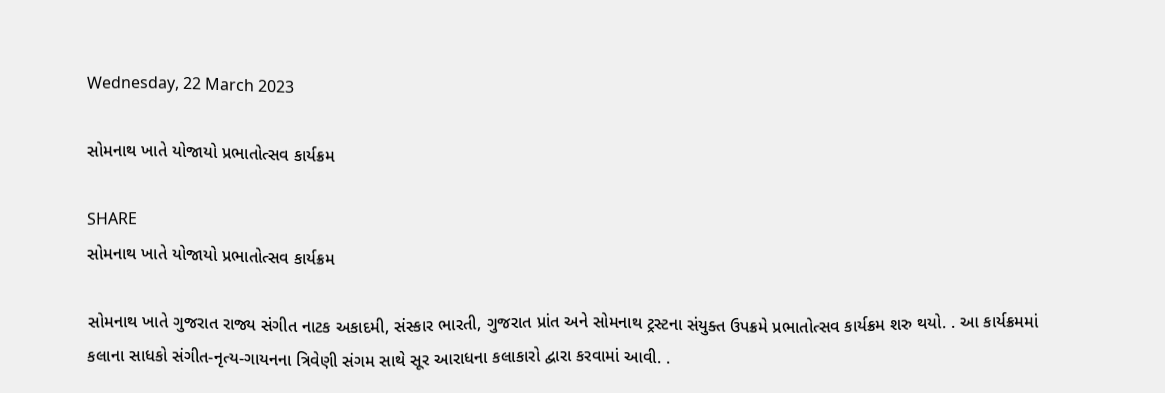Wednesday, 22 March 2023

સોમનાથ ખાતે યોજાયો પ્રભાતોત્સવ કાર્યક્રમ

SHARE
સોમનાથ ખાતે યોજાયો પ્રભાતોત્સવ કાર્યક્રમ

સોમનાથ ખાતે ગુજરાત રાજ્ય સંગીત નાટક અકાદમી, સંસ્કાર ભારતી, ગુજરાત પ્રાંત અને સોમનાથ ટ્રસ્ટના સંયુક્ત ઉપક્રમે પ્રભાતોત્સવ કાર્યક્રમ શરુ થયો. . આ કાર્યક્રમમાં કલાના સાધકો સંગીત-નૃત્ય-ગાયનના ત્રિવેણી સંગમ સાથે સૂર આરાધના કલાકારો દ્વારા કરવામાં આવી. .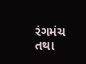રંગમંચ તથા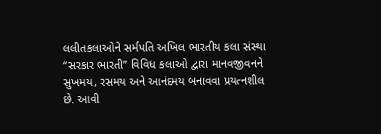લલીતકલાઓને સર્મપતિ અખિલ ભારતીય કલા સંસ્થા “સરકાર ભારતી” વિવિધ કલાઓ દ્વારા માનવજીવનને સુખમય, રસમય અને આનંદમય બનાવવા પ્રયત્નશીલ છે. આવી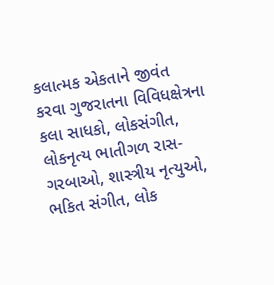કલાત્મક એકતાને જીવંત કરવા ગુજરાતના વિવિધક્ષેત્રના કલા સાધકો, લોકસંગીત, લોકનૃત્ય ભાતીગળ રાસ-ગરબાઓ, શાસ્ત્રીય નૃત્યુઓ, ભકિત સંગીત, લોક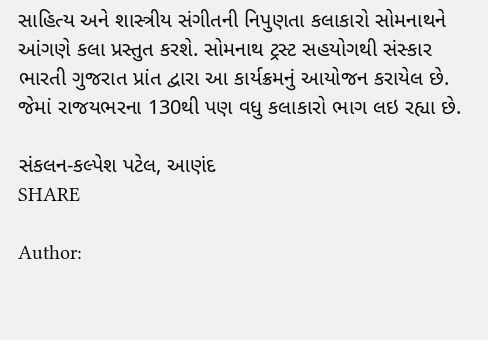સાહિત્ય અને શાસ્ત્રીય સંગીતની નિપુણતા કલાકારો સોમનાથને આંગણે કલા પ્રસ્તુત કરશે. સોમનાથ ટ્રસ્ટ સહયોગથી સંસ્કાર ભારતી ગુજરાત પ્રાંત દ્વારા આ કાર્યક્રમનું આયોજન કરાયેલ છે. જેમાં રાજયભરના 130થી પણ વધુ કલાકારો ભાગ લઇ રહ્યા છે.

સંકલન-કલ્પેશ પટેલ, આણંદ
SHARE

Author: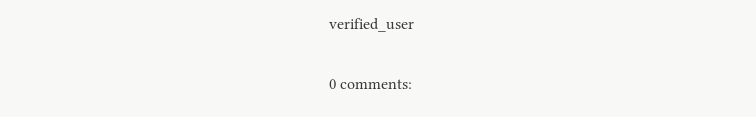verified_user

0 comments: